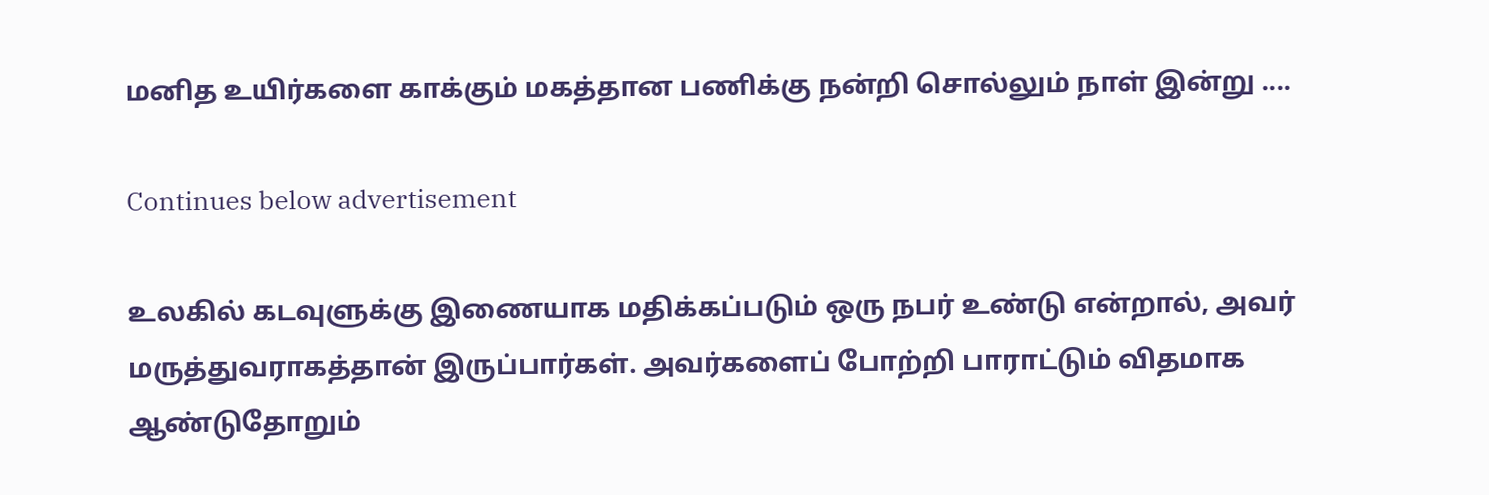மனித உயிர்களை காக்கும் மகத்தான பணிக்கு நன்றி சொல்லும் நாள் இன்று ....

Continues below advertisement

உலகில் கடவுளுக்கு இணையாக மதிக்கப்படும் ஒரு நபர் உண்டு என்றால், அவர் மருத்துவராகத்தான் இருப்பார்கள். அவர்களைப் போற்றி பாராட்டும் விதமாக ஆண்டுதோறும்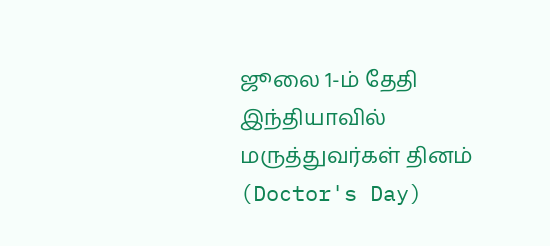ஜூலை 1-ம் தேதி இந்தியாவில் மருத்துவர்கள் தினம் (Doctor's Day)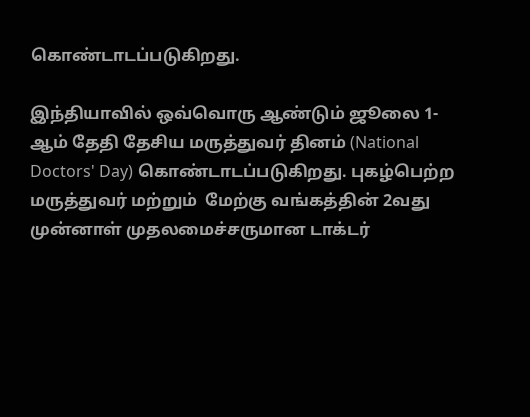கொண்டாடப்படுகிறது.

இந்தியாவில் ஒவ்வொரு ஆண்டும் ஜூலை 1-ஆம் தேதி தேசிய மருத்துவர் தினம் (National Doctors' Day) கொண்டாடப்படுகிறது. புகழ்பெற்ற மருத்துவர் மற்றும்  மேற்கு வங்கத்தின் 2வது  முன்னாள் முதலமைச்சருமான டாக்டர்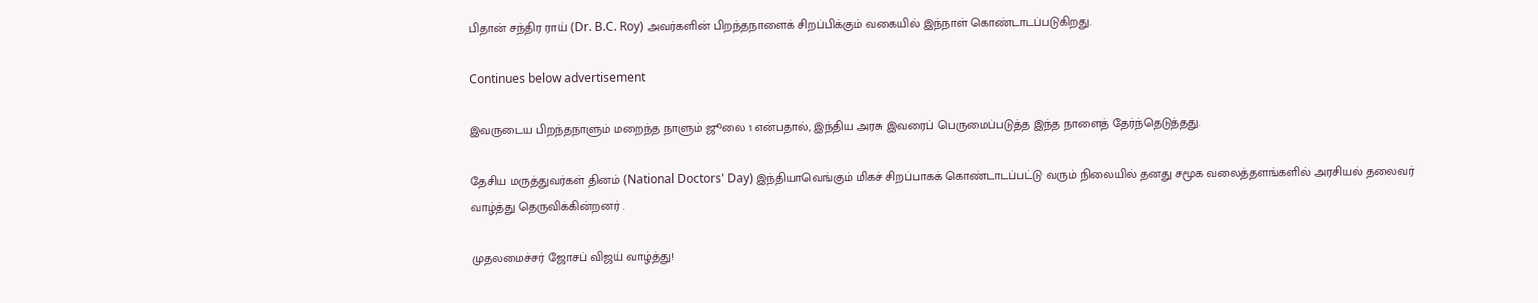பிதான் சந்திர ராய் (Dr. B.C. Roy) அவர்களின் பிறந்தநாளைக் சிறப்பிக்கும் வகையில் இந்நாள் கொண்டாடப்படுகிறது.

Continues below advertisement

இவருடைய பிறந்தநாளும் மறைந்த நாளும் ஜூலை 1 என்பதால், இந்திய அரசு இவரைப் பெருமைப்படுத்த இந்த நாளைத் தேர்ந்தெடுத்தது.

தேசிய மருத்துவர்கள் தினம் (National Doctors' Day) இந்தியாவெங்கும் மிகச் சிறப்பாகக் கொண்டாடப்பட்டு வரும் நிலையில் தனது சமூக வலைத்தளங்களில் அரசியல் தலைவர் வாழ்த்து தெருவிக்கின்றனர் .

முதலமைச்சர் ஜோசப் விஜய் வாழ்த்து!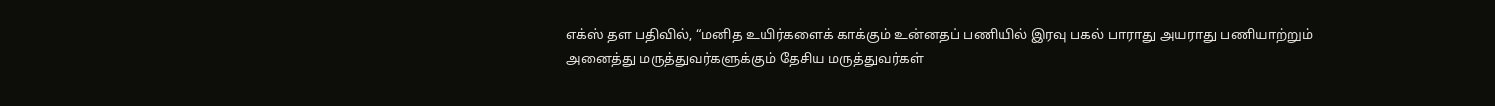எக்ஸ் தள பதிவில், “மனித உயிர்களைக் காக்கும் உன்னதப் பணியில் இரவு பகல் பாராது அயராது பணியாற்றும் அனைத்து மருத்துவர்களுக்கும் தேசிய மருத்துவர்கள்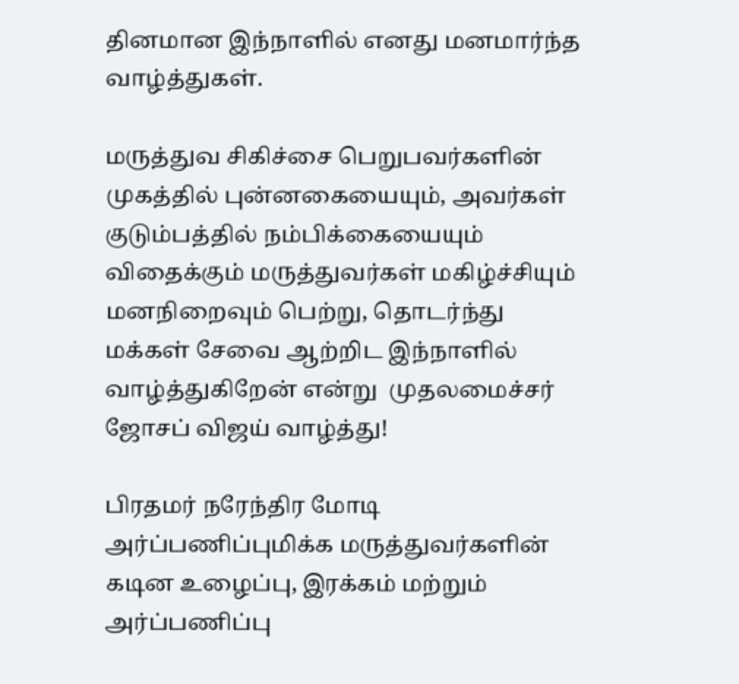தினமான இந்நாளில் எனது மனமார்ந்த வாழ்த்துகள்.

மருத்துவ சிகிச்சை பெறுபவர்களின் முகத்தில் புன்னகையையும், அவர்கள் குடும்பத்தில் நம்பிக்கையையும் விதைக்கும் மருத்துவர்கள் மகிழ்ச்சியும் மனநிறைவும் பெற்று, தொடர்ந்து மக்கள் சேவை ஆற்றிட இந்நாளில் வாழ்த்துகிறேன் என்று  முதலமைச்சர் ஜோசப் விஜய் வாழ்த்து!

பிரதமர் நரேந்திர மோடி அர்ப்பணிப்புமிக்க மருத்துவர்களின் கடின உழைப்பு, இரக்கம் மற்றும் அர்ப்பணிப்பு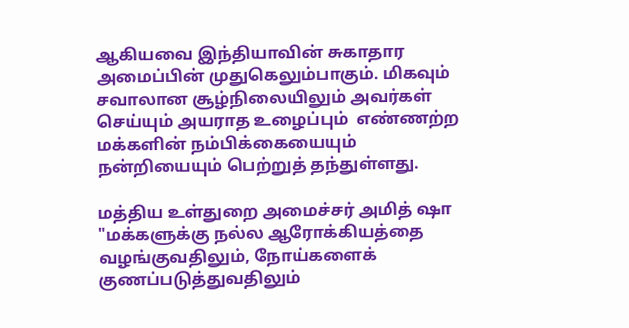ஆகியவை இந்தியாவின் சுகாதார அமைப்பின் முதுகெலும்பாகும். மிகவும் சவாலான சூழ்நிலையிலும் அவர்கள் செய்யும் அயராத உழைப்பும்  எண்ணற்ற மக்களின் நம்பிக்கையையும் நன்றியையும் பெற்றுத் தந்துள்ளது.

மத்திய உள்துறை அமைச்சர் அமித் ஷா  "மக்களுக்கு நல்ல ஆரோக்கியத்தை வழங்குவதிலும், நோய்களைக் குணப்படுத்துவதிலும்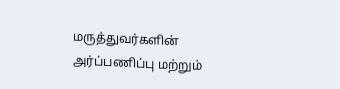மருத்துவர்களின் அர்ப்பணிப்பு மற்றும்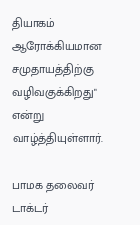தியாகம் ஆரோக்கியமான சமுதாயத்திற்கு வழிவகுக்கிறது" என்று வாழ்த்தியுள்ளார்.

பாமக தலைவர் டாக்டர்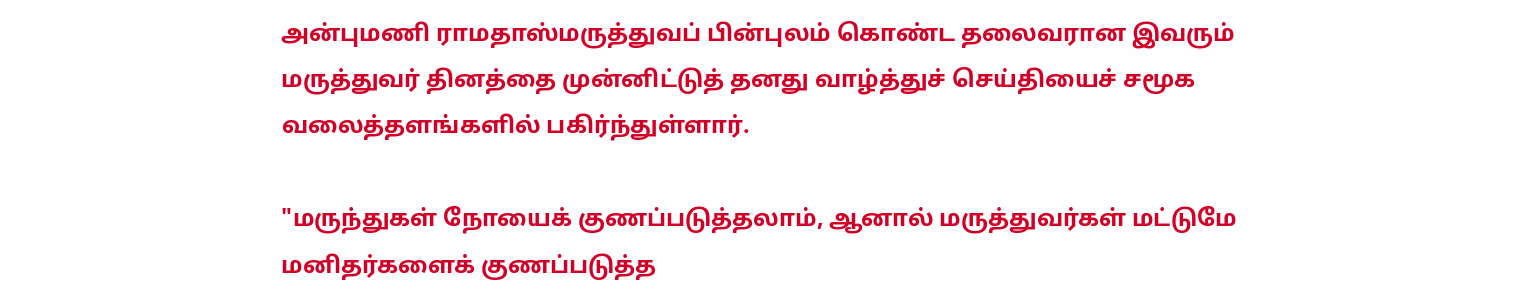அன்புமணி ராமதாஸ்மருத்துவப் பின்புலம் கொண்ட தலைவரான இவரும் மருத்துவர் தினத்தை முன்னிட்டுத் தனது வாழ்த்துச் செய்தியைச் சமூக வலைத்தளங்களில் பகிர்ந்துள்ளார்.

"மருந்துகள் நோயைக் குணப்படுத்தலாம், ஆனால் மருத்துவர்கள் மட்டுமே மனிதர்களைக் குணப்படுத்த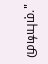முடியும்."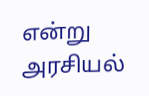என்று அரசியல்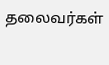தலைவர்கள்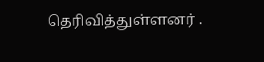தெரிவித்துள்ளனர் .